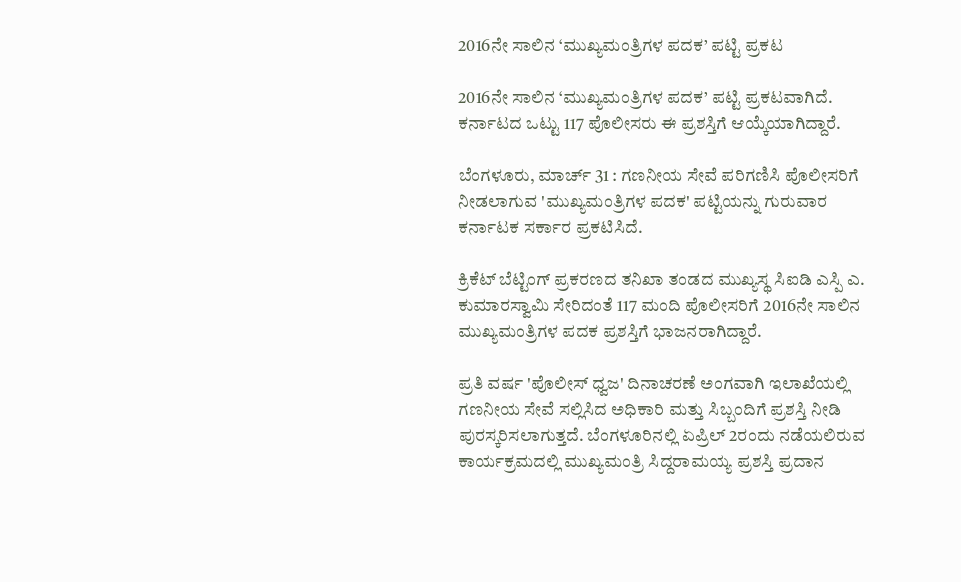2016ನೇ ಸಾಲಿನ ‘ಮುಖ್ಯಮಂತ್ರಿಗಳ ಪದಕ’ ಪಟ್ಟಿ ಪ್ರಕಟ

2016ನೇ ಸಾಲಿನ ‘ಮುಖ್ಯಮಂತ್ರಿಗಳ ಪದಕ’ ಪಟ್ಟಿ ಪ್ರಕಟವಾಗಿದೆ. ಕರ್ನಾಟದ ಒಟ್ಟು 117 ಪೊಲೀಸರು ಈ ಪ್ರಶಸ್ತಿಗೆ ಆಯ್ಕೆಯಾಗಿದ್ದಾರೆ.

ಬೆಂಗಳೂರು, ಮಾರ್ಚ್ 31 : ಗಣನೀಯ ಸೇವೆ ಪರಿಗಣಿಸಿ ಪೊಲೀಸರಿಗೆ ನೀಡಲಾಗುವ 'ಮುಖ್ಯಮಂತ್ರಿಗಳ ಪದಕ' ಪಟ್ಟಿಯನ್ನು ಗುರುವಾರ ಕರ್ನಾಟಕ ಸರ್ಕಾರ ಪ್ರಕಟಿಸಿದೆ.

ಕ್ರಿಕೆಟ್ ಬೆಟ್ಟಿಂಗ್ ಪ್ರಕರಣದ ತನಿಖಾ ತಂಡದ ಮುಖ್ಯಸ್ಥ ಸಿಐಡಿ ಎಸ್ಪಿ ಎ. ಕುಮಾರಸ್ವಾಮಿ ಸೇರಿದಂತೆ 117 ಮಂದಿ ಪೊಲೀಸರಿಗೆ 2016ನೇ ಸಾಲಿನ ಮುಖ್ಯಮಂತ್ರಿಗಳ ಪದಕ ಪ್ರಶಸ್ತಿಗೆ ಭಾಜನರಾಗಿದ್ದಾರೆ.

ಪ್ರತಿ ವರ್ಷ 'ಪೊಲೀಸ್ ಧ್ವಜ' ದಿನಾಚರಣೆ ಅಂಗವಾಗಿ ಇಲಾಖೆಯಲ್ಲಿ ಗಣನೀಯ ಸೇವೆ ಸಲ್ಲಿಸಿದ ಅಧಿಕಾರಿ ಮತ್ತು ಸಿಬ್ಬಂದಿಗೆ ಪ್ರಶಸ್ತಿ ನೀಡಿ ಪುರಸ್ಕರಿಸಲಾಗುತ್ತದೆ. ಬೆಂಗಳೂರಿನಲ್ಲಿ ಏಪ್ರಿಲ್ 2ರಂದು ನಡೆಯಲಿರುವ ಕಾರ್ಯಕ್ರಮದಲ್ಲಿ ಮುಖ್ಯಮಂತ್ರಿ ಸಿದ್ದರಾಮಯ್ಯ ಪ್ರಶಸ್ತಿ ಪ್ರದಾನ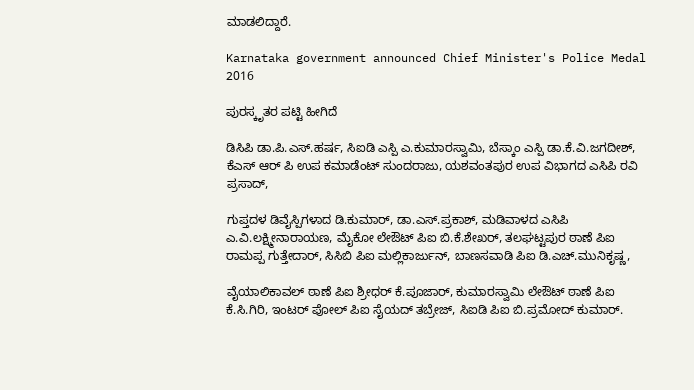ಮಾಡಲಿದ್ದಾರೆ.

Karnataka government announced Chief Minister's Police Medal 2016

ಪುರಸ್ಕೃತರ ಪಟ್ಟಿ ಹೀಗಿದೆ

ಡಿಸಿಪಿ ಡಾ.ಪಿ.ಎಸ್.ಹರ್ಷ, ಸಿಐಡಿ ಎಸ್ಪಿ ಎ.ಕುಮಾರಸ್ವಾಮಿ, ಬೆಸ್ಕಾಂ ಎಸ್ಪಿ ಡಾ.ಕೆ.ವಿ.ಜಗದೀಶ್, ಕೆಎಸ್ ಆರ್‌ ಪಿ ಉಪ ಕಮಾಡೆಂಟ್ ಸುಂದರಾಜು, ಯಶವಂತಪುರ ಉಪ ವಿಭಾಗದ ಎಸಿಪಿ ರವಿ ಪ್ರಸಾದ್,

ಗುಪ್ತದಳ ಡಿವೈಸ್ಪಿಗಳಾದ ಡಿ.ಕುಮಾರ್, ಡಾ.ಎಸ್.ಪ್ರಕಾಶ್, ಮಡಿವಾಳದ ಎಸಿಪಿ ಎ.ವಿ.ಲಕ್ಷ್ಮೀನಾರಾಯಣ, ಮೈಕೋ ಲೇಔಟ್ ಪಿಐ ಬಿ.ಕೆ.ಶೇಖರ್, ತಲಘಟ್ಟಪುರ ಠಾಣೆ ಪಿಐ ರಾಮಪ್ಪ ಗುತ್ತೇದಾರ್, ಸಿಸಿಬಿ ಪಿಐ ಮಲ್ಲಿಕಾರ್ಜುನ್, ಬಾಣಸವಾಡಿ ಪಿಐ ಡಿ.ಎಚ್.ಮುನಿಕೃಷ್ಣ,

ವೈಯಾಲಿಕಾವಲ್ ಠಾಣೆ ಪಿಐ ಶ್ರೀಧರ್ ಕೆ.ಪೂಜಾರ್, ಕುಮಾರಸ್ವಾಮಿ ಲೇಔಟ್ ಠಾಣೆ ಪಿಐ ಕೆ.ಸಿ.ಗಿರಿ, ಇಂಟರ್ ಪೋಲ್ ಪಿಐ ಸೈಯದ್ ತಬ್ರೇಜ್, ಸಿಐಡಿ ಪಿಐ ಬಿ.ಪ್ರಮೋದ್ ಕುಮಾರ್.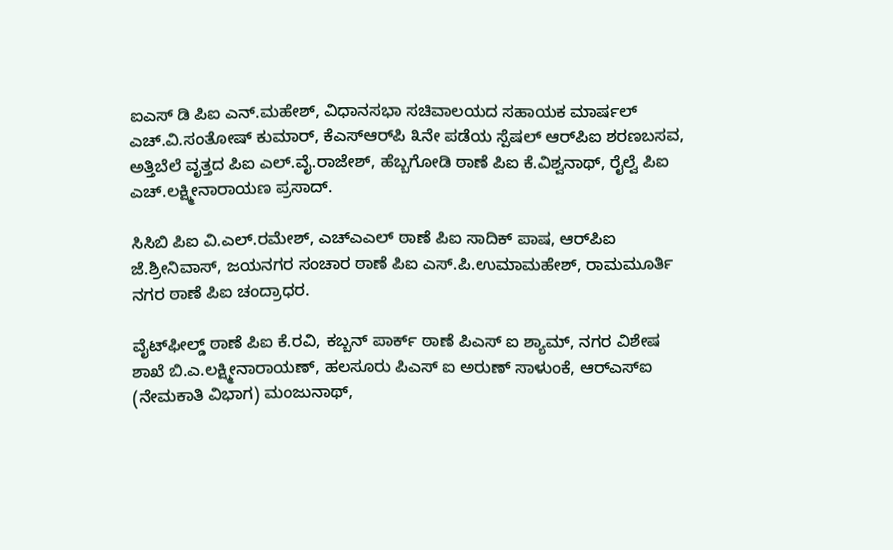ಐಎಸ್ ಡಿ ಪಿಐ ಎನ್.ಮಹೇಶ್, ವಿಧಾನಸಭಾ ಸಚಿವಾಲಯದ ಸಹಾಯಕ ಮಾರ್ಷಲ್ ಎಚ್.ವಿ.ಸಂತೋಷ್ ಕುಮಾರ್, ಕೆಎಸ್‌ಆರ್‌ಪಿ ೩ನೇ ಪಡೆಯ ಸ್ಪೆಷಲ್ ಆರ್‌ಪಿಐ ಶರಣಬಸವ, ಅತ್ತಿಬೆಲೆ ವೃತ್ತದ ಪಿಐ ಎಲ್.ವೈ.ರಾಜೇಶ್, ಹೆಬ್ಬಗೋಡಿ ಠಾಣೆ ಪಿಐ ಕೆ.ವಿಶ್ವನಾಥ್, ರೈಲ್ವೆ ಪಿಐ ಎಚ್.ಲಕ್ಷ್ಮೀನಾರಾಯಣ ಪ್ರಸಾದ್.

ಸಿಸಿಬಿ ಪಿಐ ವಿ.ಎಲ್.ರಮೇಶ್, ಎಚ್‌ಎಎಲ್ ಠಾಣೆ ಪಿಐ ಸಾದಿಕ್ ಪಾಷ, ಆರ್‌ಪಿಐ ಜೆ.ಶ್ರೀನಿವಾಸ್, ಜಯನಗರ ಸಂಚಾರ ಠಾಣೆ ಪಿಐ ಎಸ್.ಪಿ.ಉಮಾಮಹೇಶ್, ರಾಮಮೂರ್ತಿ ನಗರ ಠಾಣೆ ಪಿಐ ಚಂದ್ರಾಧರ.

ವೈಟ್‌ಫೀಲ್ಡ್ ಠಾಣೆ ಪಿಐ ಕೆ.ರವಿ, ಕಬ್ಬನ್ ಪಾರ್ಕ್ ಠಾಣೆ ಪಿಎಸ್ ಐ ಶ್ಯಾಮ್, ನಗರ ವಿಶೇಷ ಶಾಖೆ ಬಿ.ಎ.ಲಕ್ಷ್ಮೀನಾರಾಯಣ್, ಹಲಸೂರು ಪಿಎಸ್ ಐ ಅರುಣ್ ಸಾಳುಂಕೆ, ಆರ್‌ಎಸ್‌ಐ (ನೇಮಕಾತಿ ವಿಭಾಗ) ಮಂಜುನಾಥ್,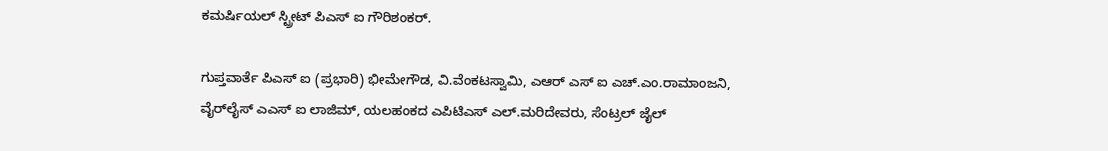ಕಮರ್ಷಿಯಲ್ ಸ್ಟ್ರೀಟ್ ಪಿಎಸ್ ಐ ಗೌರಿಶಂಕರ್.

ಗುಪ್ತವಾರ್ತೆ ಪಿಎಸ್ ಐ (ಪ್ರಭಾರಿ) ಭೀಮೇಗೌಡ, ವಿ.ವೆಂಕಟಸ್ವಾಮಿ, ಎಆರ್ ಎಸ್‌ ಐ ಎಚ್.ಎಂ.ರಾಮಾಂಜನಿ, ವೈರ್‌ಲೈಸ್ ಎಎಸ್ ಐ ಲಾಜಿಮ್, ಯಲಹಂಕದ ಎಪಿಟಿಎಸ್ ಎಲ್.ಮರಿದೇವರು, ಸೆಂಟ್ರಲ್ ಜೈಲ್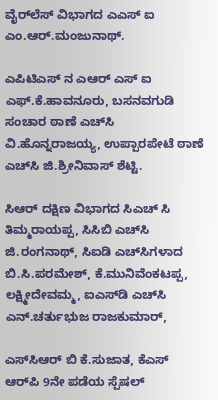ವೈರ್‌ಲೆಸ್ ವಿಭಾಗದ ಎಎಸ್ ಐ ಎಂ.ಆರ್.ಮಂಜುನಾಥ್.

ಎಪಿಟಿಎಸ್ ನ ಎಆರ್ ಎಸ್‌ ಐ ಎಫ್.ಕೆ.ಹಾವನೂರು, ಬಸನವಗುಡಿ ಸಂಚಾರ ಠಾಣೆ ಎಚ್‌ಸಿ ವಿ.ಹೊನ್ನರಾಜಯ್ಯ, ಉಪ್ಪಾರಪೇಟೆ ಠಾಣೆ ಎಚ್‌ಸಿ ಜಿ.ಶ್ರೀನಿವಾಸ್ ಶೆಟ್ಟಿ.

ಸಿಆರ್ ದಕ್ಷಿಣ ವಿಭಾಗದ ಸಿಎಚ್ ಸಿ ತಿಮ್ಮರಾಯಪ್ಪ, ಸಿಸಿಬಿ ಎಚ್‌ಸಿ ಜಿ.ರಂಗನಾಥ್, ಸಿಐಡಿ ಎಚ್‌ಸಿಗಳಾದ ಬಿ.ಸಿ.ಪರಮೇಶ್, ಕೆ.ಮುನಿವೆಂಕಟಪ್ಪ, ಲಕ್ಷ್ಮೀದೇವಮ್ಮ, ಐಎಸ್‌ಡಿ ಎಚ್‌ಸಿ ಎನ್.ಚರ್ತುಭುಜ ರಾಜಕುಮಾರ್,

ಎಸ್‌ಸಿಆರ್ ಬಿ ಕೆ.ಸುಜಾತ, ಕೆಎಸ್ ಆರ್‌ಪಿ 9ನೇ ಪಡೆಯ ಸ್ಪೆಷಲ್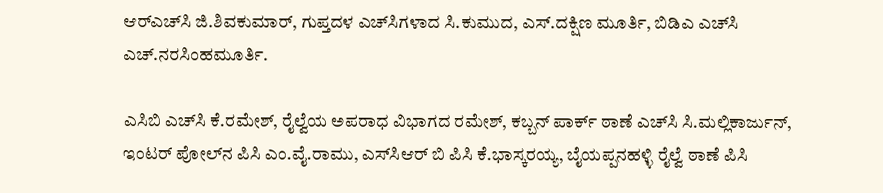ಆರ್‌ಎಚ್‌ಸಿ ಜಿ.ಶಿವಕುಮಾರ್, ಗುಪ್ತದಳ ಎಚ್‌ಸಿಗಳಾದ ಸಿ.ಕುಮುದ, ಎಸ್.ದಕ್ಷಿಣ ಮೂರ್ತಿ, ಬಿಡಿಎ ಎಚ್‌ಸಿ ಎಚ್.ನರಸಿಂಹಮೂರ್ತಿ.

ಎಸಿಬಿ ಎಚ್‌ಸಿ ಕೆ.ರಮೇಶ್, ರೈಲ್ವೆಯ ಅಪರಾಧ ವಿಭಾಗದ ರಮೇಶ್, ಕಬ್ಬನ್ ಪಾರ್ಕ್ ಠಾಣೆ ಎಚ್‌ಸಿ ಸಿ.ಮಲ್ಲಿಕಾರ್ಜುನ್, ಇಂಟರ್ ಪೋಲ್‌ನ ಪಿಸಿ ಎಂ.ವೈ.ರಾಮು, ಎಸ್‌ಸಿಆರ್ ಬಿ ಪಿಸಿ ಕೆ.ಭಾಸ್ಕರಯ್ಯ, ಬೈಯಪ್ಪನಹಳ್ಳಿ ರೈಲ್ವೆ ಠಾಣೆ ಪಿಸಿ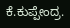ಕೆ.ಕುಪ್ಪೇಂದ್ರ.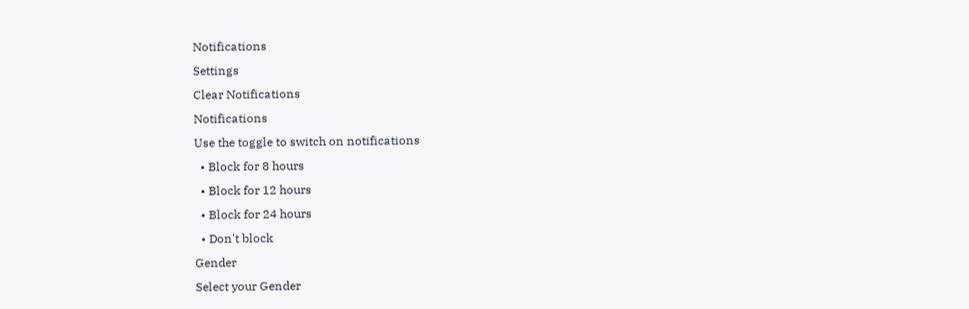Notifications
Settings
Clear Notifications
Notifications
Use the toggle to switch on notifications
  • Block for 8 hours
  • Block for 12 hours
  • Block for 24 hours
  • Don't block
Gender
Select your Gender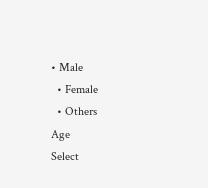• Male
  • Female
  • Others
Age
Select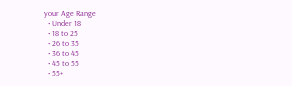your Age Range
  • Under 18
  • 18 to 25
  • 26 to 35
  • 36 to 45
  • 45 to 55
  • 55+